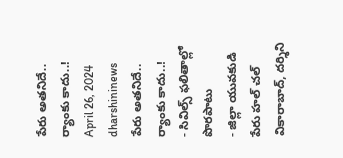పేరు అతనిదే.. ర్యాంకు కాదు..!
April 26, 2024
dharshininews
పేరు అతనిదే.. ర్యాంకు కాదు..!
- సివిల్స్ ఫలితాల్లో పొరపాటు
- జిల్లా యువకుడి పేరు హల్ చల్
వికారాబాద్, దర్శిని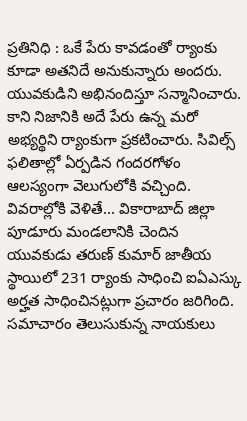ప్రతినిధి : ఒకే పేరు కావడంతో ర్యాంకు కూడా అతనిదే అనుకున్నారు అందరు. యువకుడిని అభినందిస్తూ సన్మానించారు. కాని నిజానికి అదే పేరు ఉన్న మరో అభ్యర్థిని ర్యాంకుగా ప్రకటించారు. సివిల్స్ ఫలితాల్లో ఏర్పడిన గందరగోళం ఆలస్యంగా వెలుగులోకి వచ్చింది. వివరాల్లోకి వెళితే... వికారాబాద్ జిల్లా పూడూరు మండలానికి చెందిన యువకుడు తరుణ్ కుమార్ జాతీయ స్థాయిలో 231 ర్యాంకు సాధించి ఐఏఎస్కు అర్హత సాధించినట్లుగా ప్రచారం జరిగింది. సమాచారం తెలుసుకున్న నాయకులు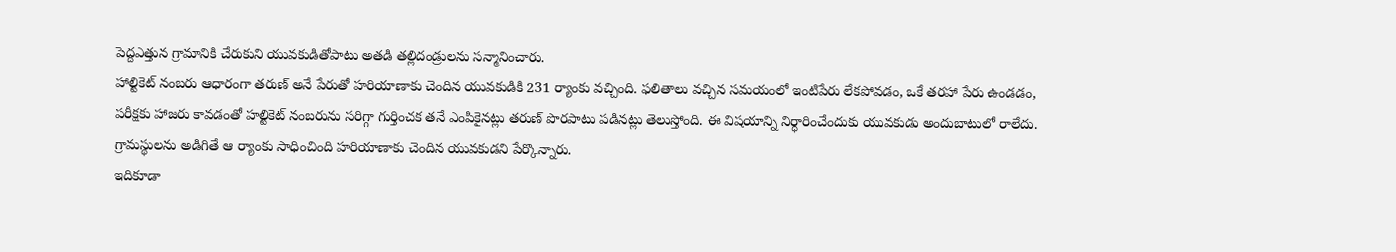పెద్దఎత్తున గ్రామానికి చేరుకుని యువకుడితోపాటు అతడి తల్లిదండ్రులను సన్మానించారు.
హాల్టికెట్ నంబరు ఆధారంగా తరుణ్ అనే పేరుతో హరియాణాకు చెందిన యువకుడికి 231 ర్యాంకు వచ్చింది. ఫలితాలు వచ్చిన సమయంలో ఇంటిపేరు లేకపోవడం, ఒకే తరహా పేరు ఉండడం, పరీక్షకు హాజరు కావడంతో హల్టికెట్ నంబరును సరిగ్గా గుర్తించక తనే ఎంపికైనట్లు తరుణ్ పొరపాటు పడినట్లు తెలుస్తోంది. ఈ విషయాన్ని నిర్ధారించేందుకు యువకుడు అందుబాటులో రాలేదు. గ్రామస్థులను అడిగితే ఆ ర్యాంకు సాధించింది హరియాణాకు చెందిన యువకుడని పేర్కొన్నారు.
ఇదికూడా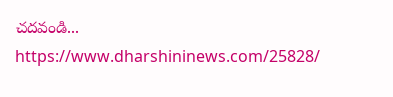చదవండి...
https://www.dharshininews.com/25828/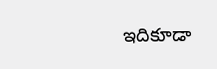ఇదికూడా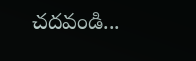చదవండి...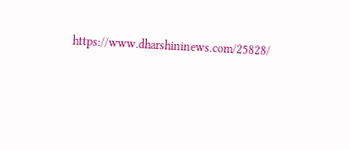https://www.dharshininews.com/25828/